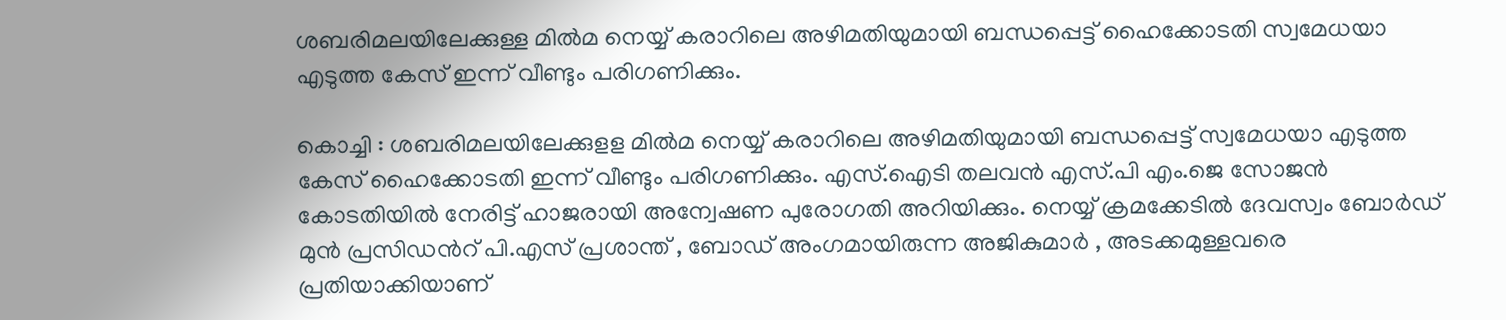ശബരിമലയിലേക്കുള്ള മിൽമ നെയ്യ് കരാറിലെ അഴിമതിയുമായി ബന്ധപ്പെട്ട് ഹൈക്കോടതി സ്വമേധയാ എടുത്ത കേസ് ഇന്ന് വീണ്ടും പരിഗണിക്കും.

കൊച്ചി : ശബരിമലയിലേക്കുളള മിൽമ നെയ്യ് കരാറിലെ അഴിമതിയുമായി ബന്ധപ്പെട്ട് സ്വമേധയാ എടുത്ത കേസ് ഹൈക്കോടതി ഇന്ന് വീണ്ടും പരിഗണിക്കും. എസ്.ഐടി തലവൻ എസ്.പി എം.ജെ സോജൻ കോടതിയിൽ നേരിട്ട് ഹാജരായി അന്വേഷണ പുരോഗതി അറിയിക്കും. നെയ്യ് ക്രമക്കേടിൽ ദേവസ്വം ബോർഡ് മുൻ പ്രസിഡന്‍റ് പി.എസ് പ്രശാന്ത് , ബോ‍ഡ് അംഗമായിരുന്ന അജികുമാർ , അടക്കമുള്ളവരെ പ്രതിയാക്കിയാണ്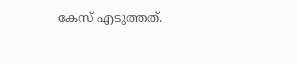കേസ് എടുത്തത്.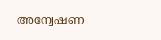അന്വേഷണ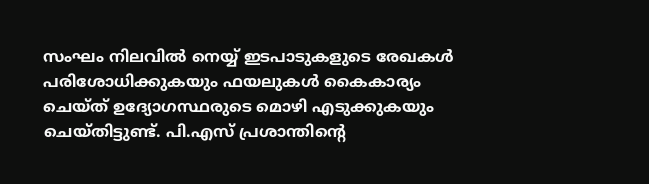സംഘം നിലവിൽ നെയ്യ് ഇടപാടുകളുടെ രേഖകൾ പരിശോധിക്കുകയും ഫയലുകൾ കൈകാര്യം ചെയ്ത് ഉദ്യോഗസ്ഥരുടെ മൊഴി എടുക്കുകയും ചെയ്തിട്ടുണ്ട്. പി.എസ് പ്രശാന്തിന്‍റെ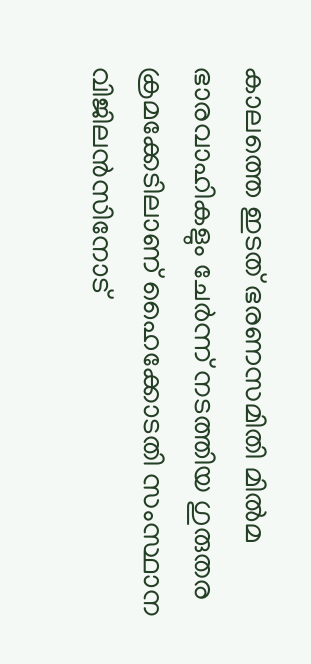കാലത്തെ ഇടത് ഭരണസമിതി മിൽമ ഭാരവാഹികളും ചേർന്ന് നടത്തിയ ഗുരുതര ക്രമക്കേടിലാണ് ഹൈക്കോടതി സംസ്ഥാന വിജിലൻസിനോട്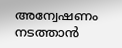അന്വേഷണം നടത്താൻ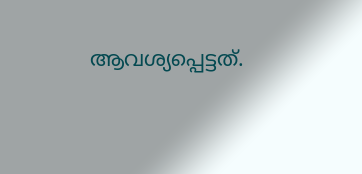ആവശ്യപ്പെട്ടത്.